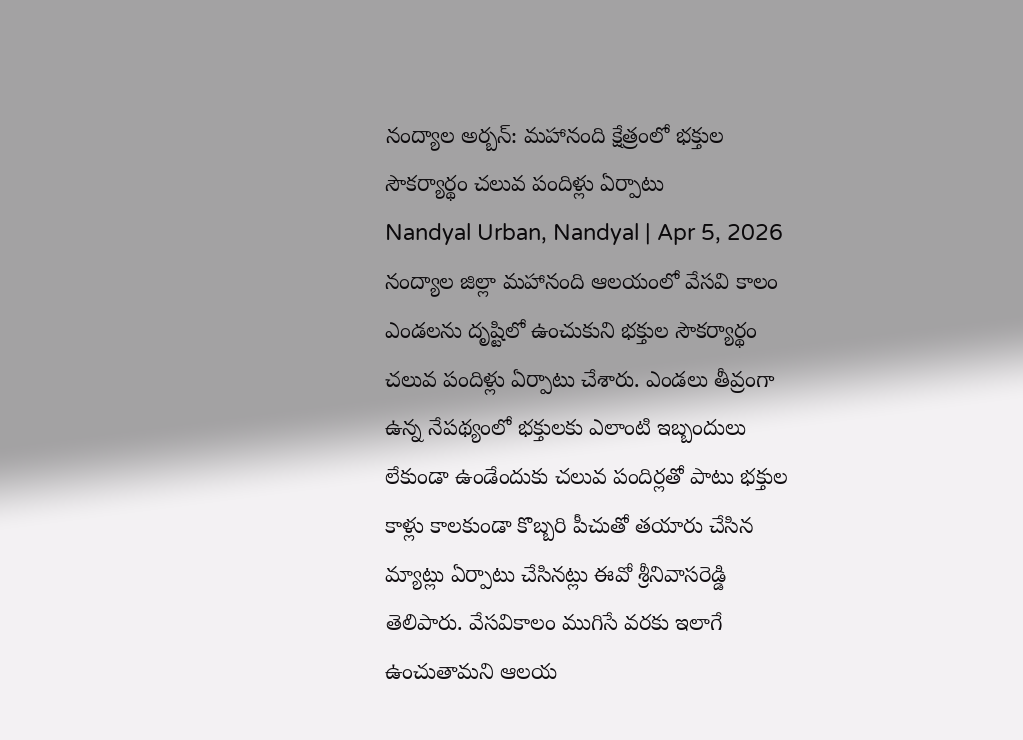నంద్యాల అర్బన్: మహానంది క్షేత్రంలో భక్తుల సౌకర్యార్థం చలువ పందిళ్లు ఏర్పాటు
Nandyal Urban, Nandyal | Apr 5, 2026
నంద్యాల జిల్లా మహానంది ఆలయంలో వేసవి కాలం ఎండలను దృష్టిలో ఉంచుకుని భక్తుల సౌకర్యార్థం చలువ పందిళ్లు ఏర్పాటు చేశారు. ఎండలు తీవ్రంగా ఉన్న నేపథ్యంలో భక్తులకు ఎలాంటి ఇబ్బందులు లేకుండా ఉండేందుకు చలువ పందిర్లతో పాటు భక్తుల కాళ్లు కాలకుండా కొబ్బరి పీచుతో తయారు చేసిన మ్యాట్లు ఏర్పాటు చేసినట్లు ఈవో శ్రీనివాసరెడ్డి తెలిపారు. వేసవికాలం ముగిసే వరకు ఇలాగే ఉంచుతామని ఆలయ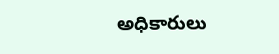అధికారులు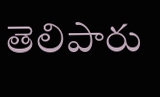తెలిపారు